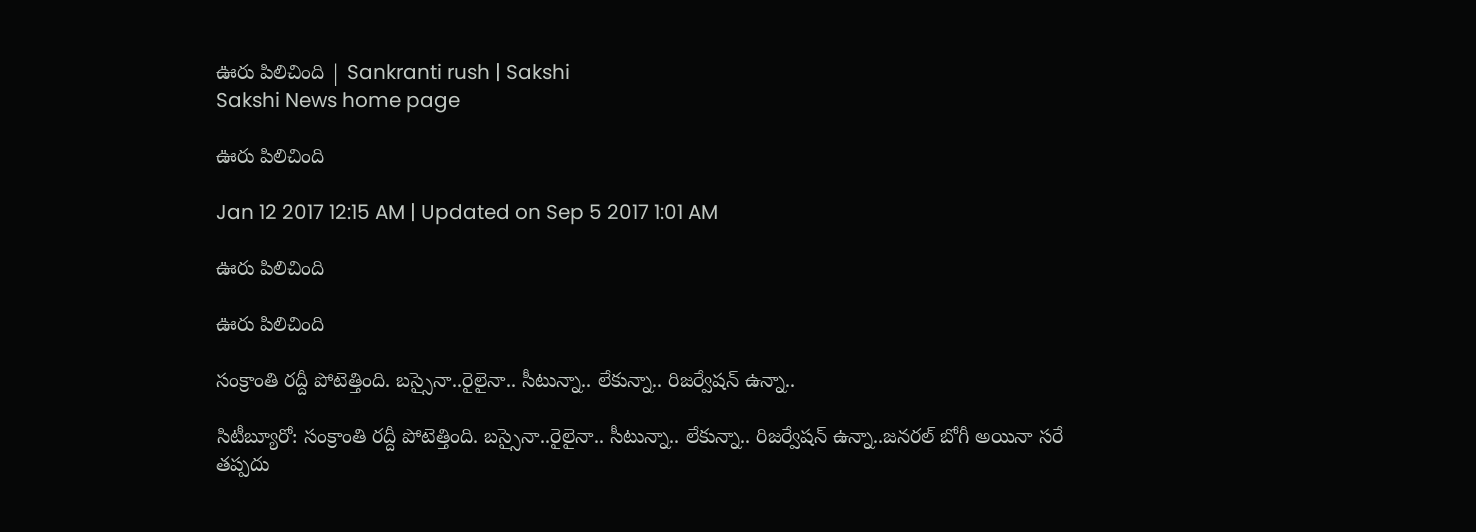ఊరు పిలిచింది | Sankranti rush | Sakshi
Sakshi News home page

ఊరు పిలిచింది

Jan 12 2017 12:15 AM | Updated on Sep 5 2017 1:01 AM

ఊరు పిలిచింది

ఊరు పిలిచింది

సంక్రాంతి రద్దీ పోటెత్తింది. బస్సైనా..రైలైనా.. సీటున్నా.. లేకున్నా.. రిజర్వేషన్‌ ఉన్నా..

సిటీబ్యూరో: సంక్రాంతి రద్దీ పోటెత్తింది. బస్సైనా..రైలైనా.. సీటున్నా.. లేకున్నా.. రిజర్వేషన్‌ ఉన్నా..జనరల్‌ బోగీ అయినా సరే తప్పదు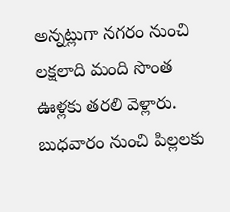అన్నట్లుగా నగరం నుంచి లక్షలాది మంది సొంత ఊళ్లకు తరలి వెళ్లారు. బుధవారం నుంచి పిల్లలకు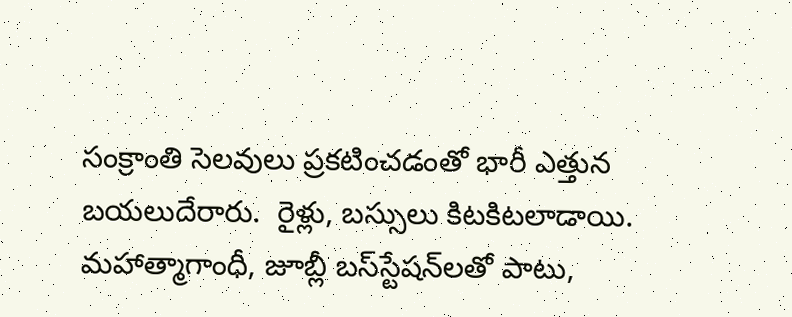సంక్రాంతి సెలవులు ప్రకటించడంతో భారీ ఎత్తున బయలుదేరారు.  రైళ్లు, బస్సులు కిటకిటలాడాయి. మహాత్మాగాంధీ, జూబ్లీ బస్‌స్టేషన్‌లతో పాటు,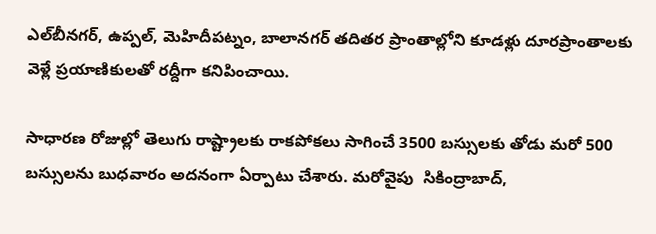ఎల్‌బీనగర్, ఉప్పల్, మెహిదీపట్నం, బాలానగర్‌ తదితర ప్రాంతాల్లోని కూడళ్లు దూరప్రాంతాలకు వెళ్లే ప్రయాణికులతో రద్దీగా కనిపించాయి.

సాధారణ రోజుల్లో తెలుగు రాష్ట్రాలకు రాకపోకలు సాగించే 3500 బస్సులకు తోడు మరో 500 బస్సులను బుధవారం అదనంగా ఏర్పాటు చేశారు. మరోవైపు  సికింద్రాబాద్,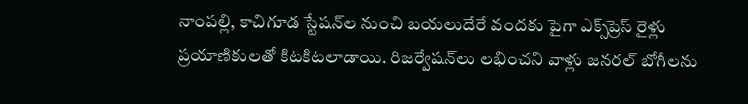నాంపల్లి, కాచిగూడ స్టేషన్‌ల నుంచి బయలుదేరే వందకు పైగా ఎక్స్‌ప్రెస్‌ రైళ్లు ప్రయాణికులతో కిటకిటలాడాయి. రిజర్వేషన్‌లు లభించని వాళ్లు జనరల్‌ బోగీలను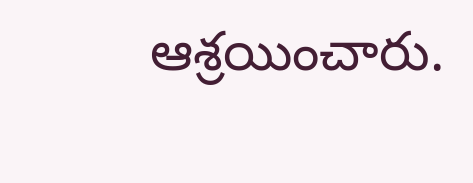ఆశ్రయించారు.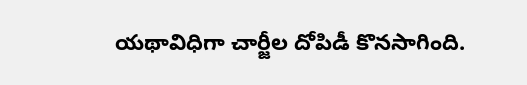యథావిధిగా చార్జీల దోపిడీ కొనసాగింది.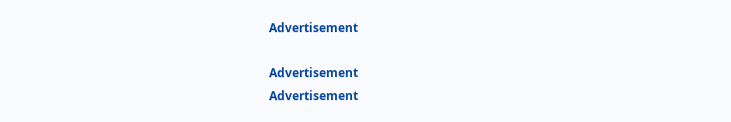Advertisement

Advertisement
Advertisement